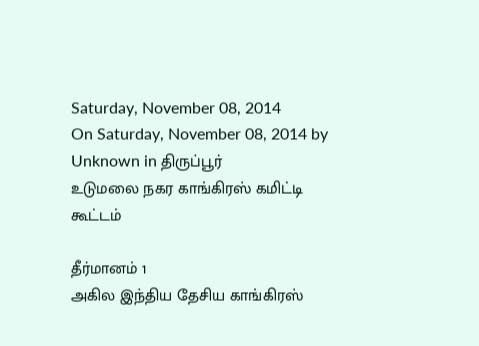Saturday, November 08, 2014
On Saturday, November 08, 2014 by Unknown in திருப்பூர்
உடுமலை நகர காங்கிரஸ் கமிட்டி கூட்டம்

தீர்மானம் 1
அகில இந்திய தேசிய காங்கிரஸ்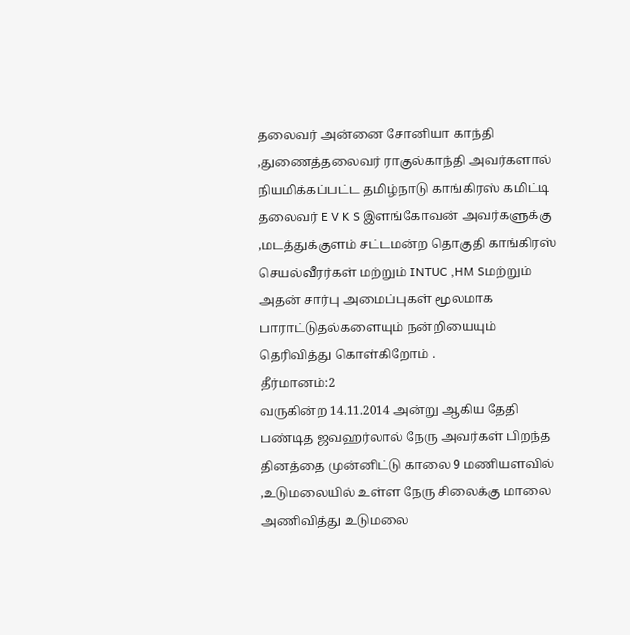தலைவர் அன்னை சோனியா காந்தி ,துணைத்தலைவர் ராகுல்காந்தி அவர்களால் நியமிக்கப்பட்ட தமிழ்நாடு காங்கிரஸ் கமிட்டி தலைவர் E V K S இளங்கோவன் அவர்களுக்கு ,மடத்துக்குளம் சட்டமன்ற தொகுதி காங்கிரஸ் செயல்வீரர்கள் மற்றும் INTUC ,HM Sமற்றும் அதன் சார்பு அமைப்புகள் மூலமாக பாராட்டுதல்களையும் நன்றியையும் தெரிவித்து கொள்கிறோம் .
தீர்மானம்:2
வருகின்ற 14.11.2014 அன்று ஆகிய தேதி பண்டித ஜவஹர்லால் நேரு அவர்கள் பிறந்த தினத்தை முன்னிட்டு காலை 9 மணியளவில் ,உடுமலையில் உள்ள நேரு சிலைக்கு மாலை அணிவித்து உடுமலை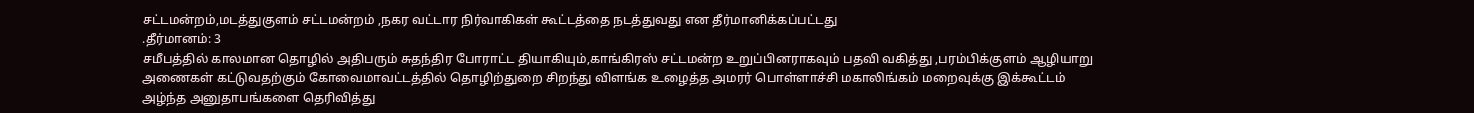சட்டமன்றம்,மடத்துகுளம் சட்டமன்றம் ,நகர வட்டார நிர்வாகிகள் கூட்டத்தை நடத்துவது என தீர்மானிக்கப்பட்டது
.தீர்மானம்: 3
சமீபத்தில் காலமான தொழில் அதிபரும் சுதந்திர போராட்ட தியாகியும்,காங்கிரஸ் சட்டமன்ற உறுப்பினராகவும் பதவி வகித்து ,பரம்பிக்குளம் ஆழியாறு அணைகள் கட்டுவதற்கும் கோவைமாவட்டத்தில் தொழிற்துறை சிறந்து விளங்க உழைத்த அமரர் பொள்ளாச்சி மகாலிங்கம் மறைவுக்கு இக்கூட்டம் அழ்ந்த அனுதாபங்களை தெரிவித்து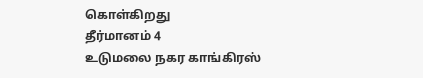கொள்கிறது
தீர்மானம் 4
உடுமலை நகர காங்கிரஸ்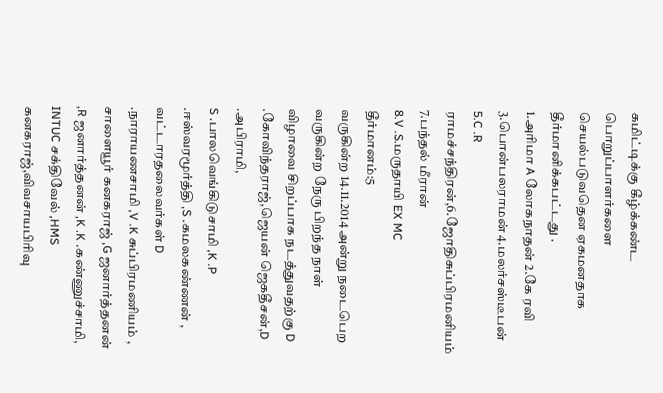கமிட்டிக்கு கீழ்க்கண்ட பொறுப்பாளர்களை செயல்படுவதென ஏகமனதாக தீர்மானிக்கபட்டது .
1.அரிமா A லோகநாதன் 2.கே ரவி 3.பொன்பலராமன் 4.மலர்சஸ்டீபன்
5.C .R ராமச்சந்திரன்,6.ஜோதிசுப்பிரமனியம் 7.பந்தல் மீரான்
8.V .S.மருதாயி EX MC
தீர்மானம்:5
வருகின்ற 14.11.2014 அன்று நடைபெற வருகின்ற நேரு பிறந்த நாள் விழாவை சிறப்பாக நடத்துவதற்கு D .கோவிந்தராஜ்,ஜெயன் ஜெகதீசன்,D .அபிராமி,
S .பாலவெங்கிடுசாமி ,K .P .ஈஸ்வரமூர்த்தி ,S .கமலகண்ணன் , வட்டாரதலைவர்கள் D .நாராயணசாமி ,V .K சுப்பிரமணியம் ,
சாளையூர் கனகராஜ் ,G ஜனார்த்தனன் ,R ஜனார்த்தனன் ,K .K .கண்ணுச்சாமி,
INTUC சக்திவேல் ,HMS கனகராஜ்,விவசாயபிரிவு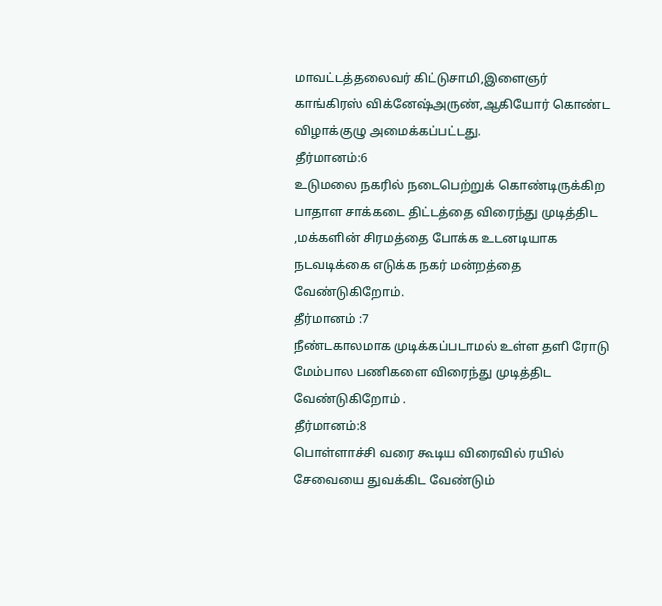மாவட்டத்தலைவர் கிட்டுசாமி,இளைஞர் காங்கிரஸ் விக்னேஷ்அருண்,ஆகியோர் கொண்ட விழாக்குழு அமைக்கப்பட்டது.
தீர்மானம்:6
உடுமலை நகரில் நடைபெற்றுக் கொண்டிருக்கிற பாதாள சாக்கடை திட்டத்தை விரைந்து முடித்திட ,மக்களின் சிரமத்தை போக்க உடனடியாக நடவடிக்கை எடுக்க நகர் மன்றத்தை வேண்டுகிறோம்.
தீர்மானம் :7
நீண்டகாலமாக முடிக்கப்படாமல் உள்ள தளி ரோடு மேம்பால பணிகளை விரைந்து முடித்திட வேண்டுகிறோம் .
தீர்மானம்:8
பொள்ளாச்சி வரை கூடிய விரைவில் ரயில் சேவையை துவக்கிட வேண்டும்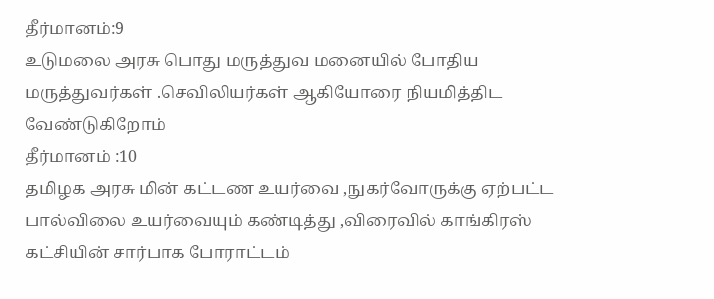தீர்மானம்:9
உடுமலை அரசு பொது மருத்துவ மனையில் போதிய மருத்துவர்கள் .செவிலியர்கள் ஆகியோரை நியமித்திட வேண்டுகிறோம்
தீர்மானம் :10
தமிழக அரசு மின் கட்டண உயர்வை ,நுகர்வோருக்கு ஏற்பட்ட பால்விலை உயர்வையும் கண்டித்து ,விரைவில் காங்கிரஸ் கட்சியின் சார்பாக போராட்டம்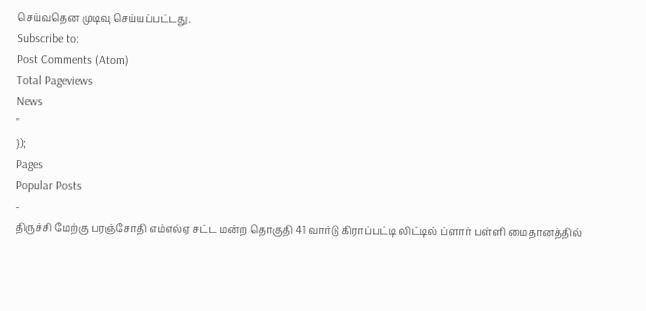செய்வதென முடிவு செய்யப்பட்டது.
Subscribe to:
Post Comments (Atom)
Total Pageviews
News
"
});
Pages
Popular Posts
-
திருச்சி மேற்கு பரஞ்சோதி எம்எல்ஏ சட்ட மன்ற தொகுதி 41 வார்டு கிராப்பட்டி லிட்டில் ப்ளார் பள்ளி மைதானத்தில்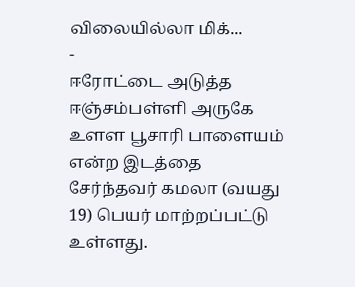விலையில்லா மிக்...
-
ஈரோட்டை அடுத்த ஈஞ்சம்பள்ளி அருகே உளள பூசாரி பாளையம் என்ற இடத்தை சேர்ந்தவர் கமலா (வயது 19) பெயர் மாற்றப்பட்டு உள்ளது.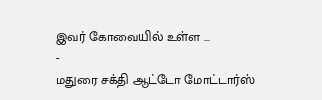இவர் கோவையில் உள்ள ...
-
மதுரை சக்தி ஆட்டோ மோட்டார்ஸ்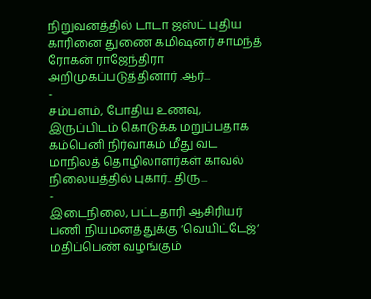நிறுவனத்தில் டாடா ஜஸ்ட் புதிய காரினை துணை கமிஷனர் சாமந்த் ரோகன் ராஜேந்திரா அறிமுகப்படுத்தினார் .ஆர்...
-
சம்பளம், போதிய உணவு, இருப்பிடம் கொடுக்க மறுப்பதாக கம்பெனி நிர்வாகம் மீது வட மாநிலத் தொழிலாளர்கள் காவல் நிலையத்தில் புகார்.. திரு...
-
இடைநிலை, பட்டதாரி ஆசிரியர் பணி நியமனத்துக்கு ‘வெயிட்டேஜ்‘ மதிப்பெண் வழங்கும்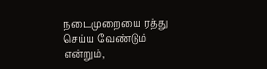நடைமுறையை ரத்து செய்ய வேண்டும் என்றும்,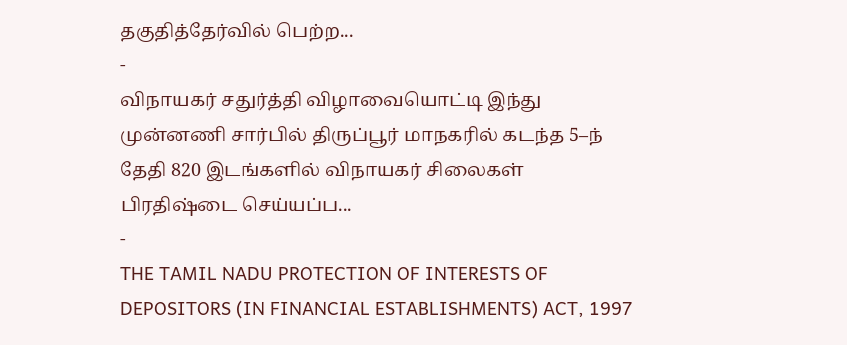தகுதித்தேர்வில் பெற்ற...
-
விநாயகர் சதுர்த்தி விழாவையொட்டி இந்து முன்னணி சார்பில் திருப்பூர் மாநகரில் கடந்த 5–ந் தேதி 820 இடங்களில் விநாயகர் சிலைகள் பிரதிஷ்டை செய்யப்ப...
-
THE TAMIL NADU PROTECTION OF INTERESTS OF DEPOSITORS (IN FINANCIAL ESTABLISHMENTS) ACT, 1997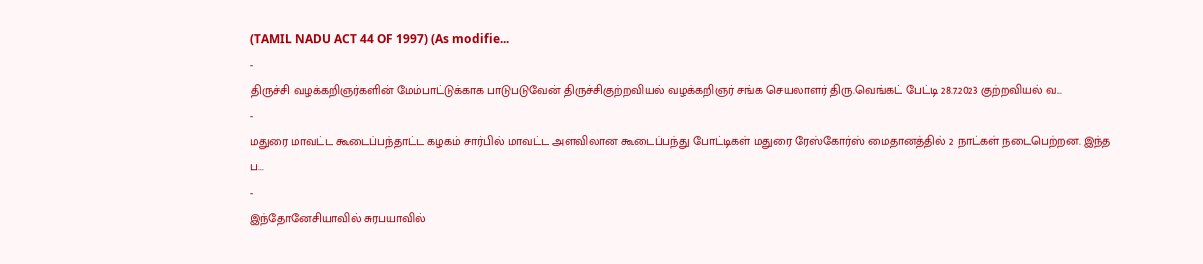(TAMIL NADU ACT 44 OF 1997) (As modifie...
-
திருச்சி வழக்கறிஞர்களின் மேம்பாட்டுக்காக பாடுபடுவேன் திருச்சிகுற்றவியல் வழக்கறிஞர் சங்க செயலாளர் திரு.வெங்கட் பேட்டி 28.7.2023 குற்றவியல் வ...
-
மதுரை மாவட்ட கூடைப்பந்தாட்ட கழகம் சார்பில் மாவட்ட அளவிலான கூடைப்பந்து போட்டிகள் மதுரை ரேஸ்கோர்ஸ் மைதானத்தில் 2 நாட்கள் நடைபெற்றன. இந்த ப...
-
இந்தோனேசியாவில் சுரபயாவில்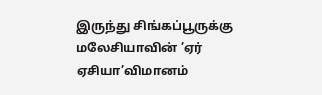இருந்து சிங்கப்பூருக்கு மலேசியாவின் ’ஏர் ஏசியா’விமானம்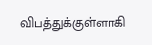விபத்துக்குள்ளாகி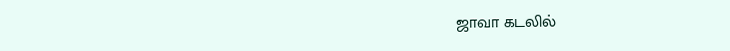ஜாவா கடலில்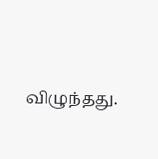விழுந்தது.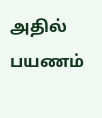அதில் பயணம்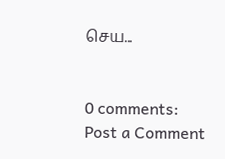செய...


0 comments:
Post a Comment